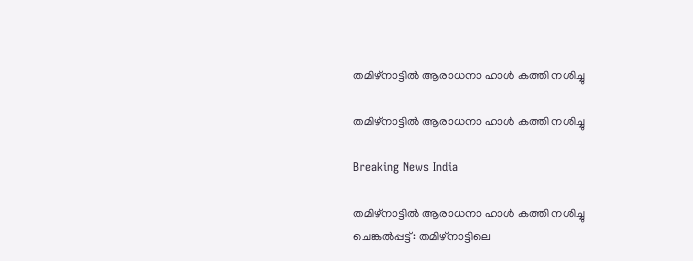തമിഴ്നാട്ടില്‍ ആരാധനാ ഹാള്‍ കത്തി നശിച്ചു

തമിഴ്നാട്ടില്‍ ആരാധനാ ഹാള്‍ കത്തി നശിച്ചു

Breaking News India

തമിഴ്നാട്ടില്‍ ആരാധനാ ഹാള്‍ കത്തി നശിച്ചു
ചെങ്കല്‍പ്പട്ട്: തമിഴ്നാട്ടിലെ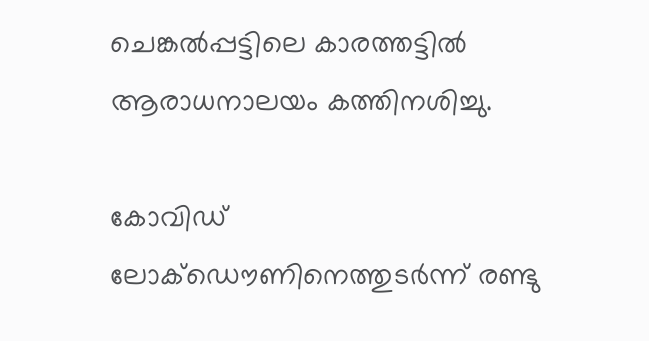ചെങ്കല്‍പ്പട്ടിലെ കാരത്തട്ടില്‍ ആരാധനാലയം കത്തിനശിച്ചു.

കോവിഡ് ലോക്ഡൌണിനെത്തുടര്‍ന്ന് രണ്ടു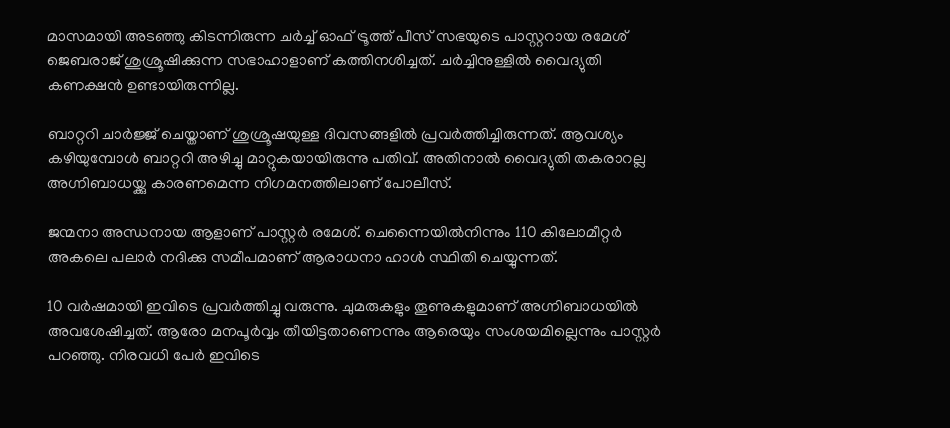മാസമായി അടഞ്ഞു കിടന്നിരുന്ന ചര്‍ച്ച് ഓഫ് ട്രൂത്ത് പീസ് സഭയുടെ പാസ്റ്ററായ രമേശ് ജെബരാജ് ശുശ്രൂഷിക്കുന്ന സഭാഹാളാണ് കത്തിനശിച്ചത്. ചര്‍ച്ചിനുള്ളില്‍ വൈദ്യുതി കണക്ഷന്‍ ഉണ്ടായിരുന്നില്ല.

ബാറ്ററി ചാര്‍ജ്ജ് ചെയ്താണ് ശുശ്രൂഷയുള്ള ദിവസങ്ങളില്‍ പ്രവര്‍ത്തിച്ചിരുന്നത്. ആവശ്യം കഴിയുമ്പോള്‍ ബാറ്ററി അഴിച്ചു മാറ്റുകയായിരുന്നു പതിവ്. അതിനാല്‍ വൈദ്യുതി തകരാറല്ല അഗ്നിബാധയ്ക്കു കാരണമെന്ന നിഗമനത്തിലാണ് പോലീസ്.

ജന്മനാ അന്ധനായ ആളാണ് പാസ്റ്റര്‍ രമേശ്. ചെന്നൈയില്‍നിന്നും 110 കിലോമീറ്റര്‍ അകലെ പലാര്‍ നദിക്കു സമീപമാണ് ആരാധനാ ഹാള്‍ സ്ഥിതി ചെയ്യുന്നത്.

10 വര്‍ഷമായി ഇവിടെ പ്രവര്‍ത്തിച്ചു വരുന്നു. ചുമരുകളും തൂണുകളുമാണ് അഗ്നിബാധയില്‍ അവശേഷിച്ചത്. ആരോ മനപൂര്‍വ്വം തീയിട്ടതാണെന്നും ആരെയും സംശയമില്ലെന്നും പാസ്റ്റര്‍ പറഞ്ഞു. നിരവധി പേര്‍ ഇവിടെ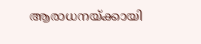ആരാധനയ്ക്കായി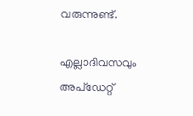വരുന്നുണ്ട്.

എല്ലാദിവസവും അപ്ഡേറ്റ്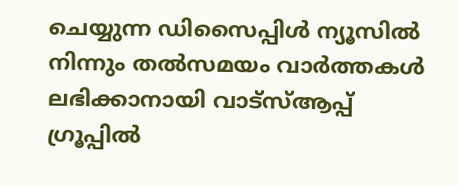ചെയ്യുന്ന ഡിസൈപ്പിൾ ന്യൂസിൽ നിന്നും തൽസമയം വാർത്തകൾ ലഭിക്കാനായി വാട്സ്ആപ്പ് ഗ്രൂപ്പിൽ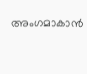അംഗമാകാൻ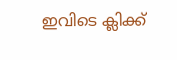ഇവിടെ ക്ലിക്ക്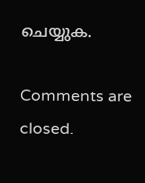ചെയ്യുക.

Comments are closed.